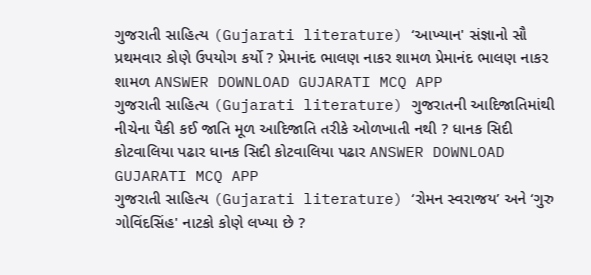ગુજરાતી સાહિત્ય (Gujarati literature) ‘આખ્યાન' સંજ્ઞાનો સૌ પ્રથમવાર કોણે ઉપયોગ કર્યો ? પ્રેમાનંદ ભાલણ નાકર શામળ પ્રેમાનંદ ભાલણ નાકર શામળ ANSWER DOWNLOAD GUJARATI MCQ APP
ગુજરાતી સાહિત્ય (Gujarati literature) ગુજરાતની આદિજાતિમાંથી નીચેના પૈકી કઈ જાતિ મૂળ આદિજાતિ તરીકે ઓળખાતી નથી ? ધાનક સિદી કોટવાલિયા પઢાર ધાનક સિદી કોટવાલિયા પઢાર ANSWER DOWNLOAD GUJARATI MCQ APP
ગુજરાતી સાહિત્ય (Gujarati literature) ‘રોમન સ્વરાજય’ અને ‘ગુરુ ગોવિંદસિંહ' નાટકો કોણે લખ્યા છે ?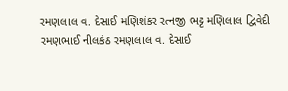રમણલાલ વ. દેસાઈ મણિશંકર રત્નજી ભટ્ટ મણિલાલ દ્વિવેદી રમણભાઈ નીલકંઠ રમણલાલ વ. દેસાઈ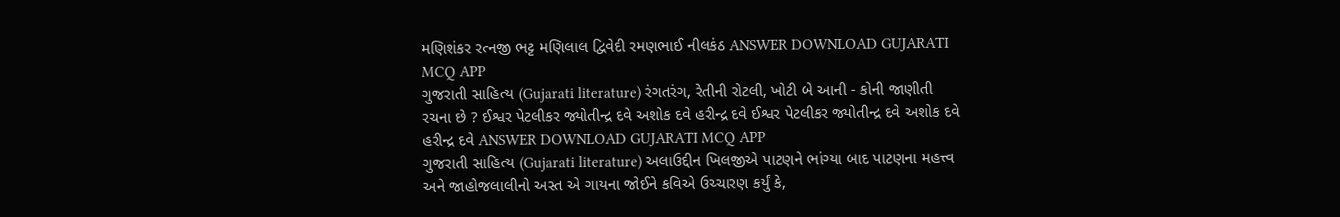મણિશંકર રત્નજી ભટ્ટ મણિલાલ દ્વિવેદી રમણભાઈ નીલકંઠ ANSWER DOWNLOAD GUJARATI MCQ APP
ગુજરાતી સાહિત્ય (Gujarati literature) રંગતરંગ, રેતીની રોટલી, ખોટી બે આની - કોની જાણીતી રચના છે ? ઈશ્વર પેટલીકર જ્યોતીન્દ્ર દવે અશોક દવે હરીન્દ્ર દવે ઈશ્વર પેટલીકર જ્યોતીન્દ્ર દવે અશોક દવે હરીન્દ્ર દવે ANSWER DOWNLOAD GUJARATI MCQ APP
ગુજરાતી સાહિત્ય (Gujarati literature) અલાઉદ્દીન ખિલજીએ પાટણને ભાંગ્યા બાદ પાટણના મહત્ત્વ અને જાહોજલાલીનો અસ્ત એ ગાયના જોઈને કવિએ ઉચ્ચારણ કર્યું કે,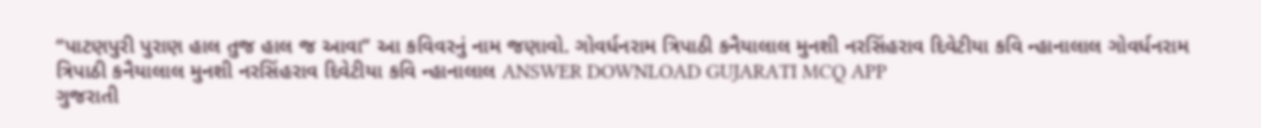“પાટણપુરી પુરાણ હાલ તુજ હાલ જ આવા’’ આ કવિવરનું નામ જણાવો. ગોવર્ધનરામ ત્રિપાઠી કનૈયાલાલ મુનશી નરસિંહરાવ દિવેટીયા કવિ ન્હાનાલાલ ગોવર્ધનરામ ત્રિપાઠી કનૈયાલાલ મુનશી નરસિંહરાવ દિવેટીયા કવિ ન્હાનાલાલ ANSWER DOWNLOAD GUJARATI MCQ APP
ગુજરાતી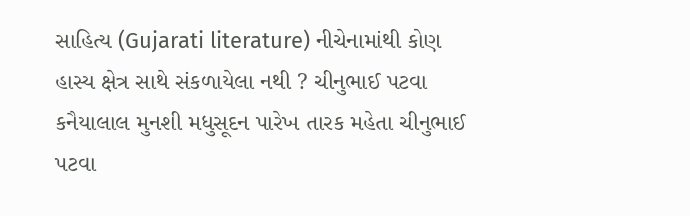સાહિત્ય (Gujarati literature) નીચેનામાંથી કોણ હાસ્ય ક્ષેત્ર સાથે સંકળાયેલા નથી ? ચીનુભાઈ પટવા કનૈયાલાલ મુનશી મધુસૂદન પારેખ તારક મહેતા ચીનુભાઈ પટવા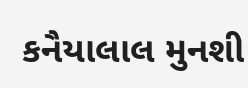કનૈયાલાલ મુનશી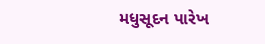મધુસૂદન પારેખ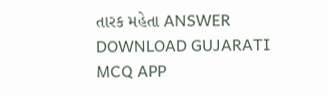તારક મહેતા ANSWER DOWNLOAD GUJARATI MCQ APP